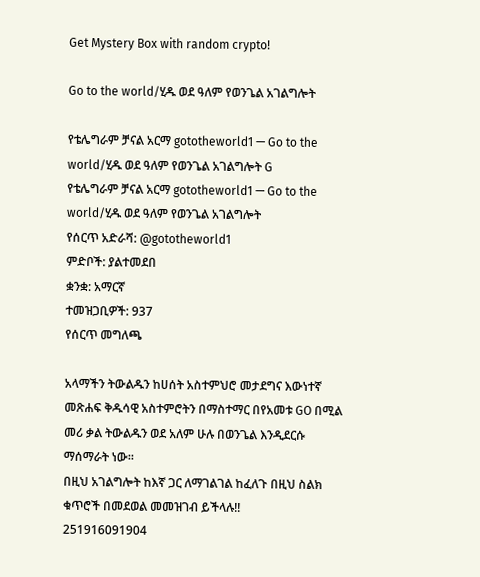Get Mystery Box with random crypto!

Go to the world/ሂዱ ወደ ዓለም የወንጌል አገልግሎት

የቴሌግራም ቻናል አርማ gototheworld1 — Go to the world/ሂዱ ወደ ዓለም የወንጌል አገልግሎት G
የቴሌግራም ቻናል አርማ gototheworld1 — Go to the world/ሂዱ ወደ ዓለም የወንጌል አገልግሎት
የሰርጥ አድራሻ: @gototheworld1
ምድቦች: ያልተመደበ
ቋንቋ: አማርኛ
ተመዝጋቢዎች: 937
የሰርጥ መግለጫ

አላማችን ትውልዱን ከሀሰት አስተምህሮ መታደግና እውነተኛ መጽሐፍ ቅዱሳዊ አስተምሮትን በማስተማር በየአመቱ GO በሚል መሪ ቃል ትውልዱን ወደ አለም ሁሉ በወንጌል እንዲደርሱ ማሰማራት ነው።
በዚህ አገልግሎት ከእኛ ጋር ለማገልገል ከፈለጉ በዚህ ስልክ ቁጥሮች በመደወል መመዝገብ ይችላሉ!!
251916091904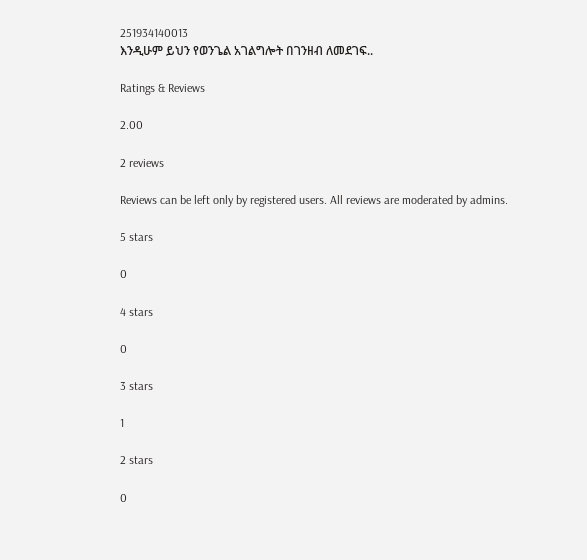251934140013
እንዲሁም ይህን የወንጌል አገልግሎት በገንዘብ ለመደገፍ..

Ratings & Reviews

2.00

2 reviews

Reviews can be left only by registered users. All reviews are moderated by admins.

5 stars

0

4 stars

0

3 stars

1

2 stars

0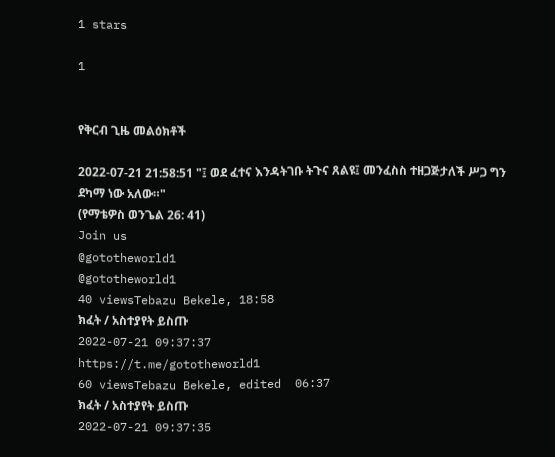1 stars

1


የቅርብ ጊዜ መልዕክቶች

2022-07-21 21:58:51 "፤ ወደ ፈተና እንዳትገቡ ትጉና ጸልዩ፤ መንፈስስ ተዘጋጅታለች ሥጋ ግን ደካማ ነው አለው።"
(የማቴዎስ ወንጌል 26: 41)
Join us
@gototheworld1
@gototheworld1
40 viewsTebazu Bekele, 18:58
ክፈት / አስተያየት ይስጡ
2022-07-21 09:37:37
https://t.me/gototheworld1
60 viewsTebazu Bekele, edited  06:37
ክፈት / አስተያየት ይስጡ
2022-07-21 09:37:35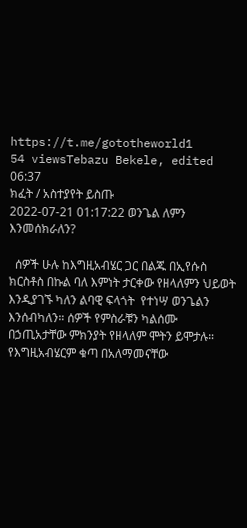https://t.me/gototheworld1
54 viewsTebazu Bekele, edited  06:37
ክፈት / አስተያየት ይስጡ
2022-07-21 01:17:22 ወንጌል ለምን እንመሰክራለን?

  ሰዎች ሁሉ ከእግዚአብሄር ጋር በልጁ በኢየሱስ ክርስቶስ በኩል ባለ እምነት ታርቀው የዘላለምን ህይወት እንዲያገኙ ካለን ልባዊ ፍላጎት  የተነሣ ወንጌልን እንሰብካለን። ሰዎች የምስራቹን ካልሰሙ በኃጢአታቸው ምክንያት የዘላለም ሞትን ይሞታሉ። የእግዚአብሄርም ቁጣ በአለማመናቸው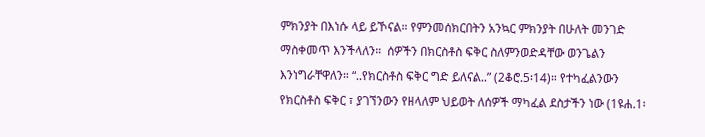ምክንያት በእነሱ ላይ ይኾናል። የምንመሰክርበትን አንኳር ምክንያት በሁለት መንገድ ማስቀመጥ እንችላለን።  ሰዎችን በክርስቶስ ፍቅር ስለምንወድዳቸው ወንጌልን እንነግራቸዋለን። “..የክርስቶስ ፍቅር ግድ ይለናል..” (2ቆሮ.5፡14)። የተካፈልንውን የክርስቶስ ፍቅር ፣ ያገኘንውን የዘላለም ህይወት ለሰዎች ማካፈል ደስታችን ነው (1ዩሐ.1፡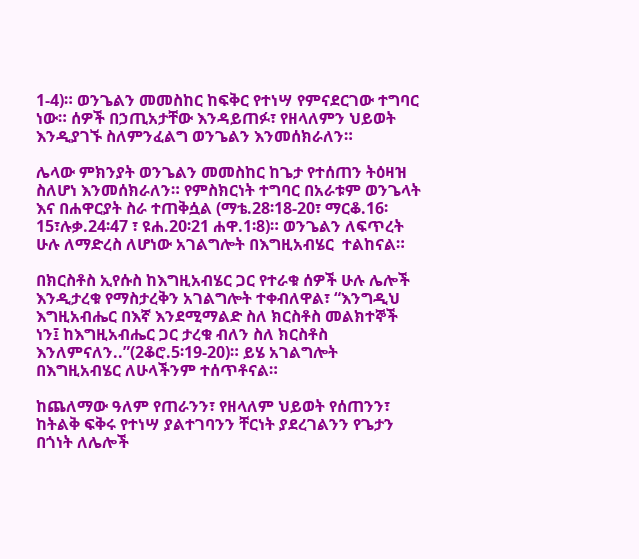1-4)። ወንጌልን መመስከር ከፍቅር የተነሣ የምናደርገው ተግባር ነው። ሰዎች በኃጢአታቸው እንዳይጠፉ፣ የዘላለምን ህይወት እንዲያገኙ ስለምንፈልግ ወንጌልን እንመሰክራለን።

ሌላው ምክንያት ወንጌልን መመስከር ከጌታ የተሰጠን ትዕዛዝ ስለሆነ እንመሰክራለን። የምስክርነት ተግባር በአራቱም ወንጌላት እና በሐዋርያት ስራ ተጠቅሷል (ማቴ.28፡18-20፣ ማርቆ.16፡15፣ሉቃ.24፡47 ፣ ዩሐ.20፡21 ሐዋ.1፡8)። ወንጌልን ለፍጥረት ሁሉ ለማድረስ ለሆነው አገልግሎት በእግዚአብሄር  ተልከናል።

በክርስቶስ ኢየሱስ ከእግዚአብሄር ጋር የተራቁ ሰዎች ሁሉ ሌሎች እንዲታረቁ የማስታረቅን አገልግሎት ተቀብለዋል፣ “እንግዲህ እግዚአብሔር በእኛ እንደሚማልድ ስለ ክርስቶስ መልክተኞች ነን፤ ከእግዚአብሔር ጋር ታረቁ ብለን ስለ ክርስቶስ እንለምናለን..”(2ቆሮ.5፡19-20)። ይሄ አገልግሎት በእግዚአብሄር ለሁላችንም ተሰጥቶናል።

ከጨለማው ዓለም የጠራንን፣ የዘላለም ህይወት የሰጠንን፣ ከትልቅ ፍቅሩ የተነሣ ያልተገባንን ቸርነት ያደረገልንን የጌታን በጎነት ለሌሎች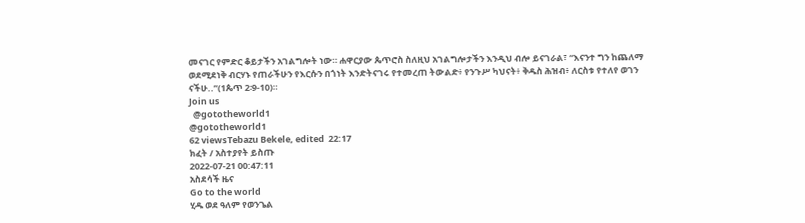መናገር የምድር ቆይታችን አገልግሎት ነው። ሐዋርያው ጴጥሮስ ስለዚህ አገልግሎታችን እንዲህ ብሎ ይናገራል፣ “እናንተ ግን ከጨለማ ወደሚደነቅ ብርሃኑ የጠራችሁን የእርሱን በጎነት እንድትናገሩ የተመረጠ ትውልድ፥ የንጉሥ ካህናት፥ ቅዱስ ሕዝብ፥ ለርስቱ የተለየ ወገን ናችሁ..”(1ጴጥ 2፡9-10)።
Join us
  @gototheworld1
@gototheworld1
62 viewsTebazu Bekele, edited  22:17
ክፈት / አስተያየት ይስጡ
2022-07-21 00:47:11
አስደሳች ዜና
Go to the world
ሂዱ ወደ ዓለም የወንጌል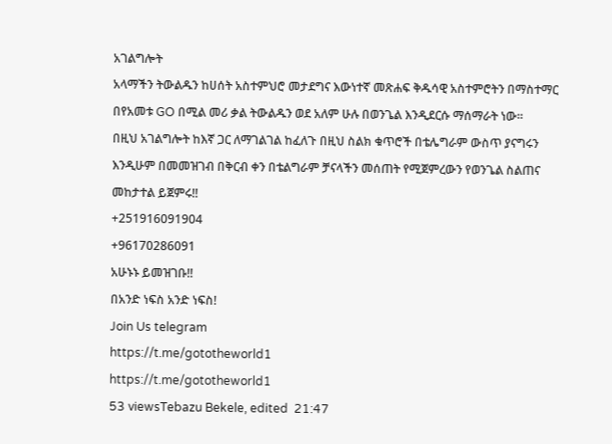አገልግሎት
አላማችን ትውልዱን ከሀሰት አስተምህሮ መታደግና እውነተኛ መጽሐፍ ቅዱሳዊ አስተምሮትን በማስተማር በየአመቱ GO በሚል መሪ ቃል ትውልዱን ወደ አለም ሁሉ በወንጌል እንዲደርሱ ማሰማራት ነው።
በዚህ አገልግሎት ከእኛ ጋር ለማገልገል ከፈለጉ በዚህ ስልክ ቁጥሮች በቴሌግራም ውስጥ ያናግሩን እንዲሁም በመመዝገብ በቅርብ ቀን በቴልግራም ቻናላችን መሰጠት የሚጀምረውን የወንጌል ስልጠና መከታተል ይጀምሩ!!
+251916091904
+96170286091
አሁኑኑ ይመዝገቡ!!
በአንድ ነፍስ አንድ ነፍስ!
Join Us telegram
https://t.me/gototheworld1
https://t.me/gototheworld1
53 viewsTebazu Bekele, edited  21:47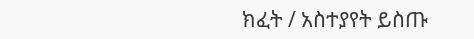ክፈት / አስተያየት ይስጡ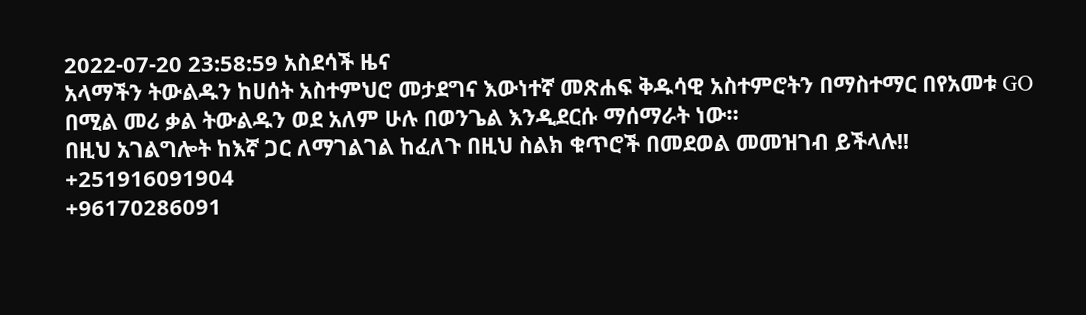2022-07-20 23:58:59 አስደሳች ዜና
አላማችን ትውልዱን ከሀሰት አስተምህሮ መታደግና እውነተኛ መጽሐፍ ቅዱሳዊ አስተምሮትን በማስተማር በየአመቱ GO በሚል መሪ ቃል ትውልዱን ወደ አለም ሁሉ በወንጌል እንዲደርሱ ማሰማራት ነው።
በዚህ አገልግሎት ከእኛ ጋር ለማገልገል ከፈለጉ በዚህ ስልክ ቁጥሮች በመደወል መመዝገብ ይችላሉ!!
+251916091904
+96170286091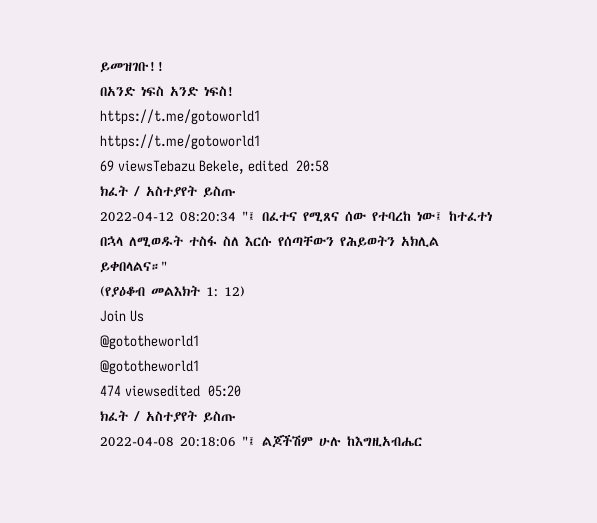ይመዝገቡ!!
በአንድ ነፍስ አንድ ነፍስ!
https://t.me/gotoworld1
https://t.me/gotoworld1
69 viewsTebazu Bekele, edited  20:58
ክፈት / አስተያየት ይስጡ
2022-04-12 08:20:34 "፤ በፈተና የሚጸና ሰው የተባረከ ነው፤ ከተፈተነ በኋላ ለሚወዱት ተስፋ ስለ እርሱ የሰጣቸውን የሕይወትን አክሊል ይቀበላልና።"
(የያዕቆብ መልእክት 1: 12)
Join Us
@gototheworld1
@gototheworld1
474 viewsedited  05:20
ክፈት / አስተያየት ይስጡ
2022-04-08 20:18:06 "፤ ልጆችሽም ሁሉ ከእግዚአብሔር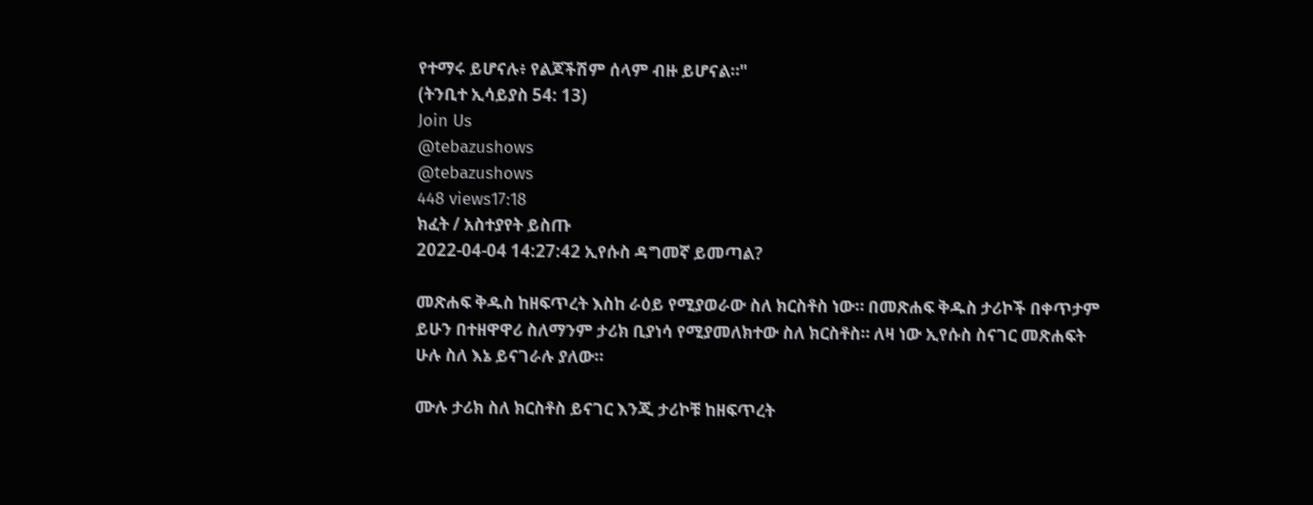የተማሩ ይሆናሉ፥ የልጆችሽም ሰላም ብዙ ይሆናል።"
(ትንቢተ ኢሳይያስ 54: 13)
Join Us
@tebazushows
@tebazushows
448 views17:18
ክፈት / አስተያየት ይስጡ
2022-04-04 14:27:42 ኢየሱስ ዳግመኛ ይመጣል?

መጽሐፍ ቅዱስ ከዘፍጥረት እስከ ራዕይ የሚያወራው ስለ ክርስቶስ ነው። በመጽሐፍ ቅዱስ ታሪኮች በቀጥታም ይሁን በተዘዋዋሪ ስለማንም ታሪክ ቢያነሳ የሚያመለክተው ስለ ክርስቶስ። ለዛ ነው ኢየሱስ ስናገር መጽሐፍት ሁሉ ስለ እኔ ይናገራሉ ያለው።

ሙሉ ታሪክ ስለ ክርስቶስ ይናገር እንጂ ታሪኮቹ ከዘፍጥረት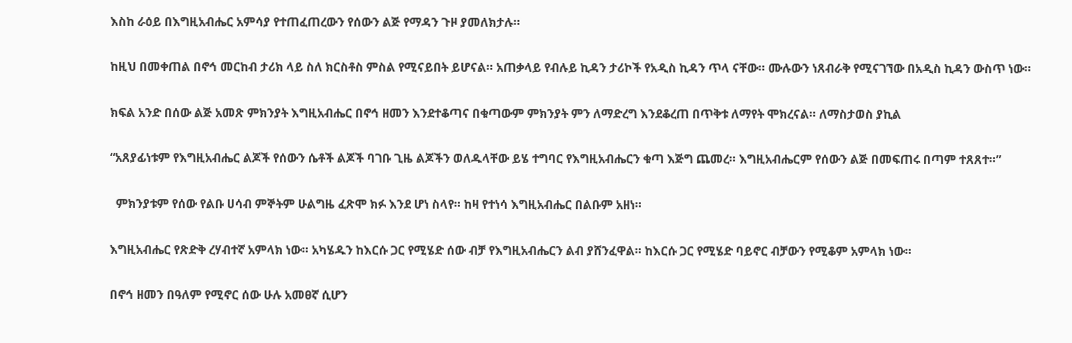እስከ ራዕይ በእግዚአብሔር አምሳያ የተጠፈጠረውን የሰውን ልጅ የማዳን ጉዞ ያመለክታሉ።

ከዚህ በመቀጠል በኖኅ መርከብ ታሪክ ላይ ስለ ክርስቶስ ምስል የሚናይበት ይሆናል። አጠቃላይ የብሉይ ኪዳን ታሪኮች የአዲስ ኪዳን ጥላ ናቸው። ሙሉውን ነጸብራቅ የሚናገኘው በአዲስ ኪዳን ውስጥ ነው።

ክፍል አንድ በሰው ልጅ አመጽ ምክንያት እግዚአብሔር በኖኅ ዘመን እንደተቆጣና በቁጣውም ምክንያት ምን ለማድረግ እንደቆረጠ በጥቅቱ ለማየት ሞክረናል። ለማስታወስ ያኪል

“አጸያፊነቱም የእግዚአብሔር ልጆች የሰውን ሴቶች ልጆች ባገቡ ጊዜ ልጆችን ወለዱላቸው ይሄ ተግባር የእግዚአብሔርን ቁጣ እጅግ ጨመረ። እግዚአብሔርም የሰውን ልጅ በመፍጠሩ በጣም ተጸጸተ።”

  ምክንያቱም የሰው የልቡ ሀሳብ ምኞትም ሁልግዜ ፈጽሞ ክፉ እንደ ሆነ ስላየ። ከዛ የተነሳ እግዚአብሔር በልቡም አዘነ።

እግዚአብሔር የጽድቅ ረሃብተኛ አምላክ ነው። አካሄዱን ከእርሱ ጋር የሚሄድ ሰው ብቻ የእግዚአብሔርን ልብ ያሸንፈዋል። ከእርሱ ጋር የሚሄድ ባይኖር ብቻውን የሚቆም አምላክ ነው።

በኖኅ ዘመን በዓለም የሚኖር ሰው ሁሉ አመፀኛ ሲሆን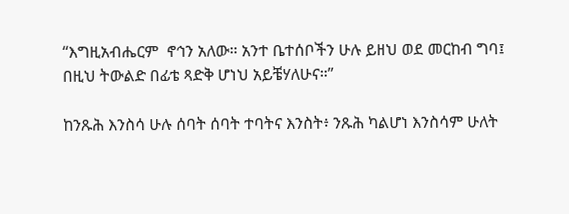“እግዚአብሔርም  ኖኅን አለው። አንተ ቤተሰቦችን ሁሉ ይዘህ ወደ መርከብ ግባ፤ በዚህ ትውልድ በፊቴ ጻድቅ ሆነህ አይቼሃለሁና።”

ከንጹሕ እንስሳ ሁሉ ሰባት ሰባት ተባትና እንስት፥ ንጹሕ ካልሆነ እንስሳም ሁለት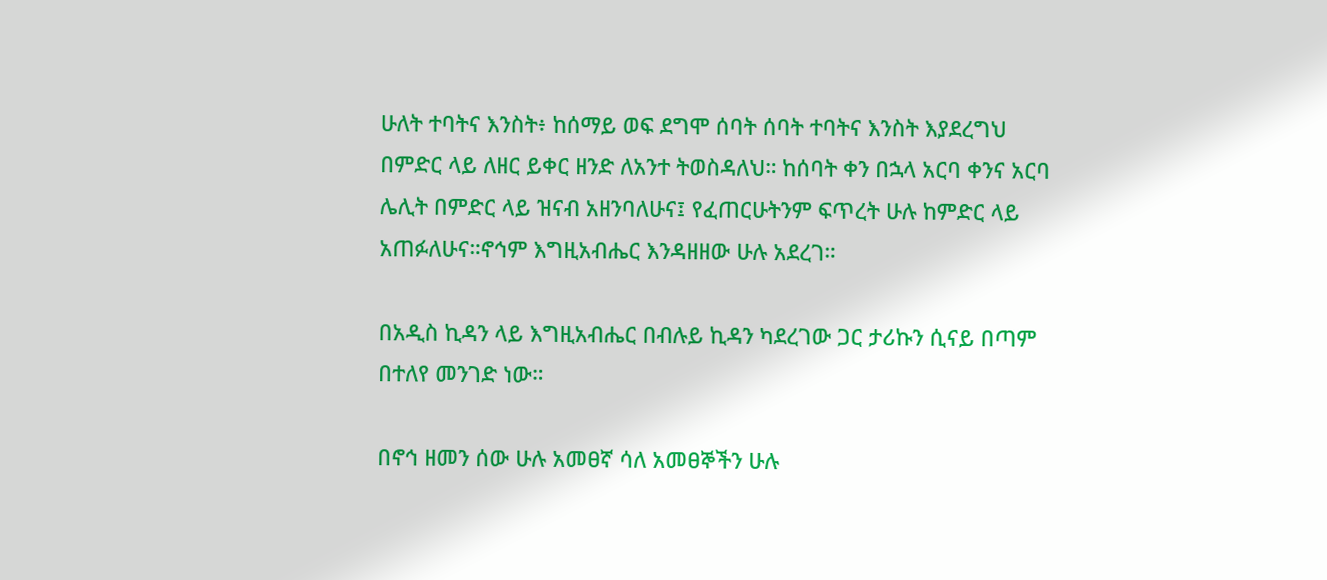ሁለት ተባትና እንስት፥ ከሰማይ ወፍ ደግሞ ሰባት ሰባት ተባትና እንስት እያደረግህ በምድር ላይ ለዘር ይቀር ዘንድ ለአንተ ትወስዳለህ። ከሰባት ቀን በኋላ አርባ ቀንና አርባ ሌሊት በምድር ላይ ዝናብ አዘንባለሁና፤ የፈጠርሁትንም ፍጥረት ሁሉ ከምድር ላይ አጠፉለሁና።ኖኅም እግዚአብሔር እንዳዘዘው ሁሉ አደረገ።

በአዲስ ኪዳን ላይ እግዚአብሔር በብሉይ ኪዳን ካደረገው ጋር ታሪኩን ሲናይ በጣም በተለየ መንገድ ነው።

በኖኅ ዘመን ሰው ሁሉ አመፀኛ ሳለ አመፀኞችን ሁሉ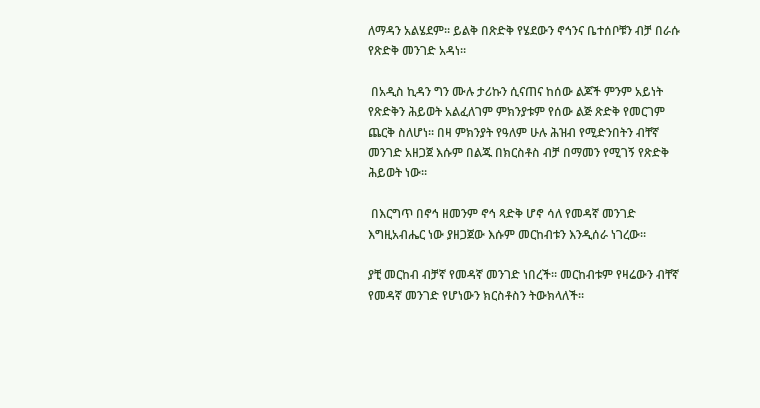ለማዳን አልሄደም። ይልቅ በጽድቅ የሄደውን ኖኅንና ቤተሰቦቹን ብቻ በራሱ የጽድቅ መንገድ አዳነ።

 በአዲስ ኪዳን ግን ሙሉ ታሪኩን ሲናጠና ከሰው ልጆች ምንም አይነት የጽድቅን ሕይወት አልፈለገም ምክንያቱም የሰው ልጅ ጽድቅ የመርገም ጨርቅ ስለሆነ። በዛ ምክንያት የዓለም ሁሉ ሕዝብ የሚድንበትን ብቸኛ መንገድ አዘጋጀ እሱም በልጁ በክርስቶስ ብቻ በማመን የሚገኝ የጽድቅ ሕይወት ነው።

 በእርግጥ በኖኅ ዘመንም ኖኅ ጻድቅ ሆኖ ሳለ የመዳኛ መንገድ እግዚአብሔር ነው ያዘጋጀው እሱም መርከብቱን እንዲሰራ ነገረው።

ያቺ መርከብ ብቻኛ የመዳኛ መንገድ ነበረች። መርከብቱም የዛሬውን ብቸኛ የመዳኛ መንገድ የሆነውን ክርስቶስን ትውክላለች።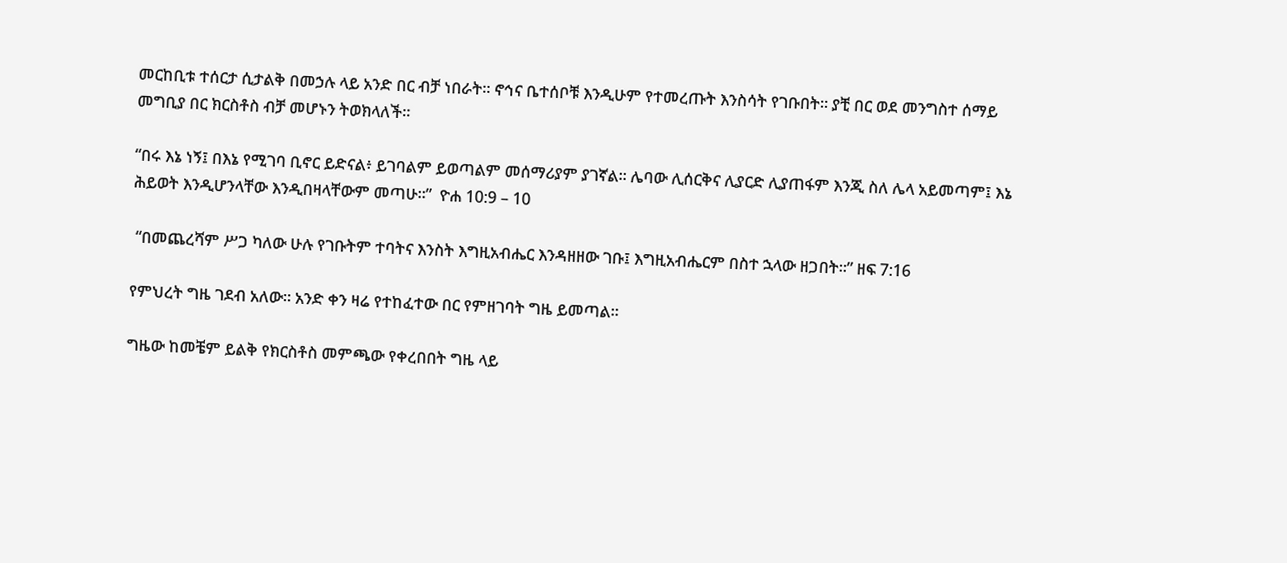መርከቢቱ ተሰርታ ሲታልቅ በመኃሉ ላይ አንድ በር ብቻ ነበራት። ኖኅና ቤተሰቦቹ እንዲሁም የተመረጡት እንስሳት የገቡበት። ያቺ በር ወደ መንግስተ ሰማይ መግቢያ በር ክርስቶስ ብቻ መሆኑን ትወክላለች።

“በሩ እኔ ነኝ፤ በእኔ የሚገባ ቢኖር ይድናል፥ ይገባልም ይወጣልም መሰማሪያም ያገኛል። ሌባው ሊሰርቅና ሊያርድ ሊያጠፋም እንጂ ስለ ሌላ አይመጣም፤ እኔ ሕይወት እንዲሆንላቸው እንዲበዛላቸውም መጣሁ።”  ዮሐ 10:9 – 10

 “በመጨረሻም ሥጋ ካለው ሁሉ የገቡትም ተባትና እንስት እግዚአብሔር እንዳዘዘው ገቡ፤ እግዚአብሔርም በስተ ኋላው ዘጋበት።” ዘፍ 7:16

የምህረት ግዜ ገደብ አለው። አንድ ቀን ዛሬ የተከፈተው በር የምዘገባት ግዜ ይመጣል።

ግዜው ከመቼም ይልቅ የክርስቶስ መምጫው የቀረበበት ግዜ ላይ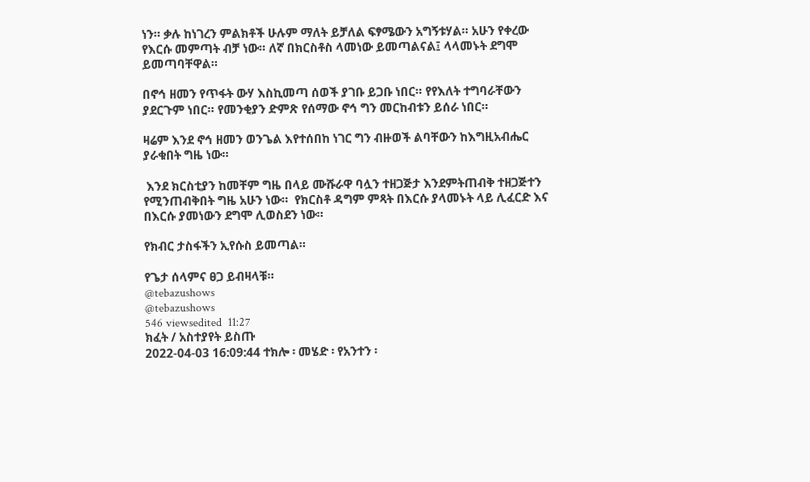ነን። ቃሉ ከነገረን ምልክቶች ሁሉም ማለት ይቻለል ፍፃሜውን አግኝቱሃል። አሁን የቀረው የእርሱ መምጣት ብቻ ነው። ለኛ በክርስቶስ ላመነው ይመጣልናል፤ ላላመኑት ደግሞ ይመጣባቸዋል።

በኖኅ ዘመን የጥፋት ውሃ እስኪመጣ ሰወች ያገቡ ይጋቡ ነበር። የየእለት ተግባራቸውን ያደርጉም ነበር። የመንቂያን ድምጽ የሰማው ኖኅ ግን መርከብቱን ይሰራ ነበር።

ዛሬም እንደ ኖኅ ዘመን ወንጌል እየተሰበከ ነገር ግን ብዙወች ልባቸውን ከእግዚአብሔር ያራቁበት ግዜ ነው።

 እንደ ክርስቲያን ከመቸም ግዜ በላይ ሙሹራዋ ባሏን ተዘጋጅታ እንደምትጠብቅ ተዘጋጅተን የሚንጠብቅበት ግዜ አሁን ነው።  የክርስቶ ዳግም ምጻት በእርሱ ያላመኑት ላይ ሊፈርድ እና በእርሱ ያመነውን ደግሞ ሊወስደን ነው።

የክብር ታስፋችን ኢየሱስ ይመጣል።

የጌታ ሰላምና ፀጋ ይብዛላቹ።
@tebazushows
@tebazushows
546 viewsedited  11:27
ክፈት / አስተያየት ይስጡ
2022-04-03 16:09:44 ተክሎ ፡ መሄድ ፡ የአንተን ፡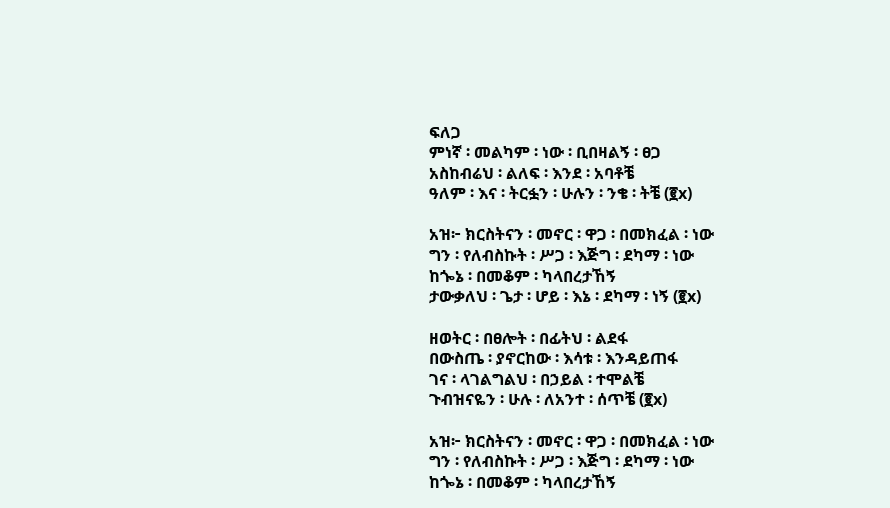ፍለጋ
ምነኛ ፡ መልካም ፡ ነው ፡ ቢበዛልኝ ፡ ፀጋ
አስከብሬህ ፡ ልለፍ ፡ እንደ ፡ አባቶቼ
ዓለም ፡ እና ፡ ትርፏን ፡ ሁሉን ፡ ንቄ ፡ ትቼ (፪x)

አዝ፦ ክርስትናን ፡ መኖር ፡ ዋጋ ፡ በመክፈል ፡ ነው
ግን ፡ የለብስኩት ፡ ሥጋ ፡ እጅግ ፡ ደካማ ፡ ነው
ከጐኔ ፡ በመቆም ፡ ካላበረታኸኝ
ታውቃለህ ፡ ጌታ ፡ ሆይ ፡ እኔ ፡ ደካማ ፡ ነኝ (፪x)

ዘወትር ፡ በፀሎት ፡ በፊትህ ፡ ልደፋ
በውስጤ ፡ ያኖርከው ፡ እሳቱ ፡ እንዳይጠፋ
ገና ፡ ላገልግልህ ፡ በኃይል ፡ ተሞልቼ
ጉብዝናዬን ፡ ሁሉ ፡ ለአንተ ፡ ሰጥቼ (፪x)

አዝ፦ ክርስትናን ፡ መኖር ፡ ዋጋ ፡ በመክፈል ፡ ነው
ግን ፡ የለብስኩት ፡ ሥጋ ፡ እጅግ ፡ ደካማ ፡ ነው
ከጐኔ ፡ በመቆም ፡ ካላበረታኸኝ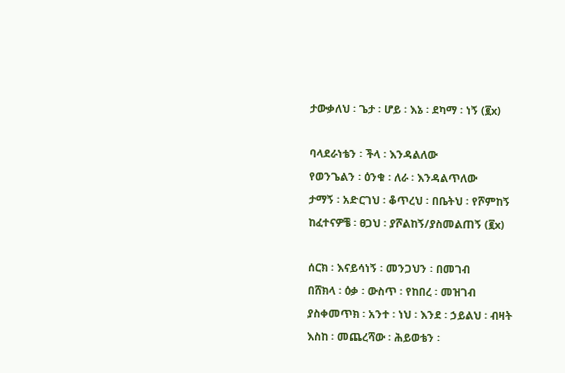ታውቃለህ ፡ ጌታ ፡ ሆይ ፡ እኔ ፡ ደካማ ፡ ነኝ (፪x)

ባላደራነቴን ፡ ችላ ፡ እንዳልለው
የወንጌልን ፡ ዕንቁ ፡ ለራ ፡ እንዳልጥለው
ታማኝ ፡ አድርገህ ፡ ቆጥረህ ፡ በቤትህ ፡ የሾምከኝ
ከፈተናዎቼ ፡ ፀጋህ ፡ ያሾልከኝ/ያስመልጠኝ (፪x)

ሰርክ ፡ እናይሳነኝ ፡ መንጋህን ፡ በመገብ
በሸክላ ፡ ዕቃ ፡ ውስጥ ፡ የከበረ ፡ መዝገብ
ያስቀመጥክ ፡ አንተ ፡ ነህ ፡ እንደ ፡ ኃይልህ ፡ ብዛት
እስከ ፡ መጨረሻው ፡ ሕይወቴን ፡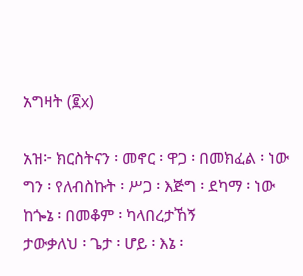አግዛት (፪x)

አዝ፦ ክርስትናን ፡ መኖር ፡ ዋጋ ፡ በመክፈል ፡ ነው
ግን ፡ የለብስኩት ፡ ሥጋ ፡ እጅግ ፡ ደካማ ፡ ነው
ከጐኔ ፡ በመቆም ፡ ካላበረታኸኝ
ታውቃለህ ፡ ጌታ ፡ ሆይ ፡ እኔ ፡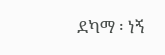ደካማ ፡ ነኝ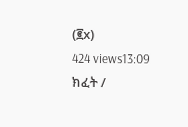(፪x)
424 views13:09
ክፈት /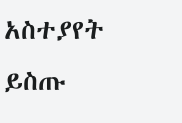አስተያየት ይስጡ